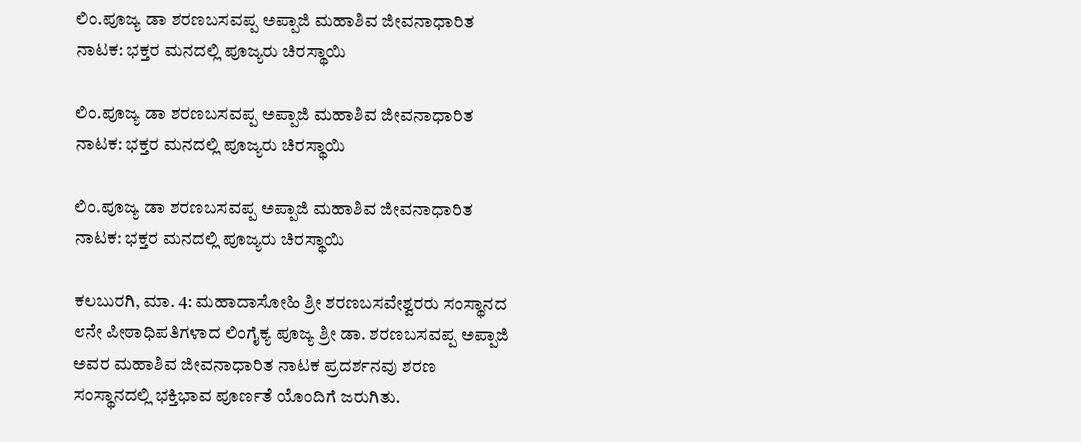ಲಿಂ.ಪೂಜ್ಯ ಡಾ ಶರಣಬಸವಪ್ಪ ಅಪ್ಪಾಜಿ ಮಹಾಶಿವ ಜೀವನಾಧಾರಿತ ನಾಟಕ: ಭಕ್ತರ ಮನದಲ್ಲಿ ಪೂಜ್ಯರು ಚಿರಸ್ಥಾಯಿ

ಲಿಂ.ಪೂಜ್ಯ ಡಾ ಶರಣಬಸವಪ್ಪ ಅಪ್ಪಾಜಿ ಮಹಾಶಿವ ಜೀವನಾಧಾರಿತ ನಾಟಕ: ಭಕ್ತರ ಮನದಲ್ಲಿ ಪೂಜ್ಯರು ಚಿರಸ್ಥಾಯಿ

ಲಿಂ.ಪೂಜ್ಯ ಡಾ ಶರಣಬಸವಪ್ಪ ಅಪ್ಪಾಜಿ ಮಹಾಶಿವ ಜೀವನಾಧಾರಿತ ನಾಟಕ: ಭಕ್ತರ ಮನದಲ್ಲಿ ಪೂಜ್ಯರು ಚಿರಸ್ಥಾಯಿ

ಕಲಬುರಗಿ, ಮಾ. 4: ಮಹಾದಾಸೋಹಿ ಶ್ರೀ ಶರಣಬಸವೇಶ್ವರರು ಸಂಸ್ಥಾನದ ೮ನೇ ಪೀಠಾಧಿಪತಿಗಳಾದ ಲಿಂಗೈಕ್ಯ ಪೂಜ್ಯ ಶ್ರೀ ಡಾ. ಶರಣಬಸವಪ್ಪ ಅಪ್ಪಾಜಿ ಅವರ ಮಹಾಶಿವ ಜೀವನಾಧಾರಿತ ನಾಟಕ ಪ್ರದರ್ಶನವು ಶರಣ ಸಂಸ್ಥಾನದಲ್ಲಿ ಭಕ್ತಿಭಾವ ಪೂರ್ಣತೆ ಯೊಂದಿಗೆ ಜರುಗಿತು.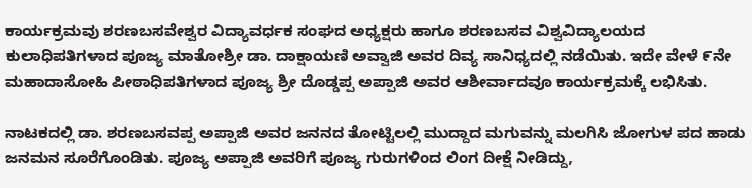ಕಾರ್ಯಕ್ರಮವು ಶರಣಬಸವೇಶ್ವರ ವಿದ್ಯಾವರ್ಧಕ ಸಂಘದ ಅಧ್ಯಕ್ಷರು ಹಾಗೂ ಶರಣಬಸವ ವಿಶ್ವವಿದ್ಯಾಲಯದ ಕುಲಾಧಿಪತಿಗಳಾದ ಪೂಜ್ಯ ಮಾತೋಶ್ರೀ ಡಾ. ದಾಕ್ಷಾಯಣಿ ಅವ್ವಾಜಿ ಅವರ ದಿವ್ಯ ಸಾನಿಧ್ಯದಲ್ಲಿ ನಡೆಯಿತು. ಇದೇ ವೇಳೆ ೯ನೇ ಮಹಾದಾಸೋಹಿ ಪೀಠಾಧಿಪತಿಗಳಾದ ಪೂಜ್ಯ ಶ್ರೀ ದೊಡ್ಡಪ್ಪ ಅಪ್ಪಾಜಿ ಅವರ ಆಶೀರ್ವಾದವೂ ಕಾರ್ಯಕ್ರಮಕ್ಕೆ ಲಭಿಸಿತು.

ನಾಟಕದಲ್ಲಿ ಡಾ. ಶರಣಬಸವಪ್ಪ ಅಪ್ಪಾಜಿ ಅವರ ಜನನದ ತೋಟ್ಟಿಲಲ್ಲಿ ಮುದ್ದಾದ ಮಗುವನ್ನು ಮಲಗಿಸಿ ಜೋಗುಳ ಪದ ಹಾಡು ಜನಮನ ಸೂರೆಗೊಂಡಿತು. ಪೂಜ್ಯ ಅಪ್ಪಾಜಿ ಅವರಿಗೆ ಪೂಜ್ಯ ಗುರುಗಳಿಂದ ಲಿಂಗ ದೀಕ್ಷೆ ನೀಡಿದ್ದು,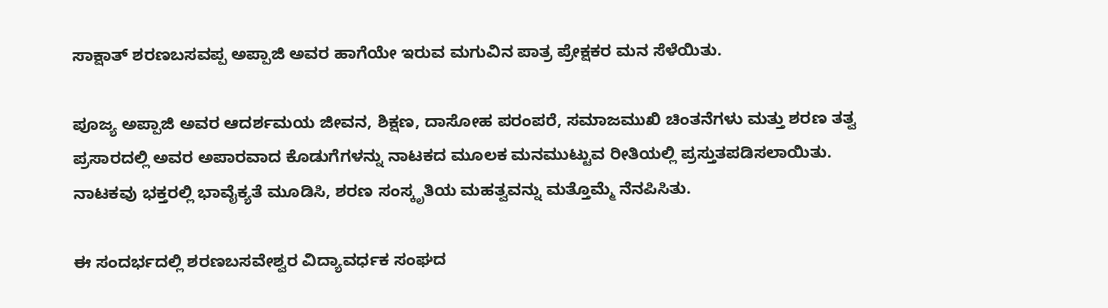ಸಾಕ್ಷಾತ್ ಶರಣಬಸವಪ್ಪ ಅಪ್ಪಾಜಿ ಅವರ ಹಾಗೆಯೇ ಇರುವ ಮಗುವಿನ ಪಾತ್ರ ಪ್ರೇಕ್ಷಕರ ಮನ ಸೆಳೆಯಿತು.

ಪೂಜ್ಯ ಅಪ್ಪಾಜಿ ಅವರ ಆದರ್ಶಮಯ ಜೀವನ, ಶಿಕ್ಷಣ, ದಾಸೋಹ ಪರಂಪರೆ, ಸಮಾಜಮುಖಿ ಚಿಂತನೆಗಳು ಮತ್ತು ಶರಣ ತತ್ವ ಪ್ರಸಾರದಲ್ಲಿ ಅವರ ಅಪಾರವಾದ ಕೊಡುಗೆಗಳನ್ನು ನಾಟಕದ ಮೂಲಕ ಮನಮುಟ್ಟುವ ರೀತಿಯಲ್ಲಿ ಪ್ರಸ್ತುತಪಡಿಸಲಾಯಿತು. ನಾಟಕವು ಭಕ್ತರಲ್ಲಿ ಭಾವೈಕ್ಯತೆ ಮೂಡಿಸಿ, ಶರಣ ಸಂಸ್ಕೃತಿಯ ಮಹತ್ವವನ್ನು ಮತ್ತೊಮ್ಮೆ ನೆನಪಿಸಿತು.

ಈ ಸಂದರ್ಭದಲ್ಲಿ ಶರಣಬಸವೇಶ್ವರ ವಿದ್ಯಾವರ್ಧಕ ಸಂಘದ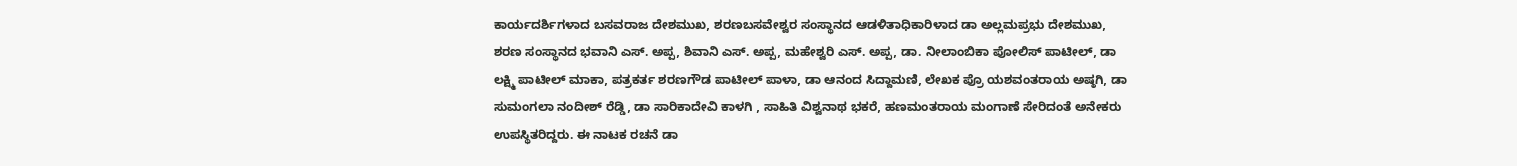ಕಾರ್ಯದರ್ಶಿಗಳಾದ ಬಸವರಾಜ ದೇಶಮುಖ, ಶರಣಬಸವೇಶ್ವರ ಸಂಸ್ಥಾನದ ಆಡಳಿತಾಧಿಕಾರಿಳಾದ ಡಾ ಅಲ್ಲಮಪ್ರಭು ದೇಶಮುಖ, ಶರಣ ಸಂಸ್ಥಾನದ ಭವಾನಿ ಎಸ್. ಅಪ್ಪ, ಶಿವಾನಿ ಎಸ್. ಅಪ್ಪ, ಮಹೇಶ್ವರಿ ಎಸ್. ಅಪ್ಪ, ಡಾ. ನೀಲಾಂಬಿಕಾ ಪೋಲಿಸ್ ಪಾಟೀಲ್, ಡಾ ಲಕ್ಷ್ಮಿ ಪಾಟೀಲ್ ಮಾಕಾ, ಪತ್ರಕರ್ತ ಶರಣಗೌಡ ಪಾಟೀಲ್ ಪಾಳಾ, ಡಾ ಆನಂದ ಸಿದ್ದಾಮಣಿ, ಲೇಖಕ ಪ್ರೊ ಯಶವಂತರಾಯ ಅಷ್ಠಗಿ, ಡಾ ಸುಮಂಗಲಾ ನಂದೀಶ್ ರೆಡ್ಡಿ, ಡಾ ಸಾರಿಕಾದೇವಿ ಕಾಳಗಿ , ಸಾಹಿತಿ ವಿಶ್ವನಾಥ ಭಕರೆ, ಹಣಮಂತರಾಯ ಮಂಗಾಣೆ ಸೇರಿದಂತೆ ಅನೇಕರು ಉಪಸ್ಥಿತರಿದ್ದರು. ಈ ನಾಟಕ ರಚನೆ ಡಾ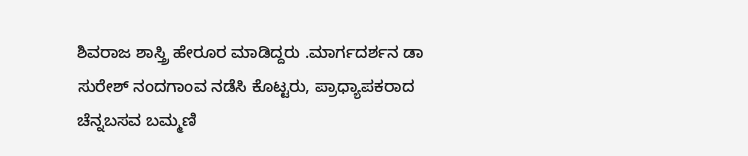ಶಿವರಾಜ ಶಾಸ್ತ್ರಿ ಹೇರೂರ ಮಾಡಿದ್ದರು .ಮಾರ್ಗದರ್ಶನ ಡಾ ಸುರೇಶ್ ನಂದಗಾಂವ ನಡೆಸಿ ಕೊಟ್ಟರು, ಪ್ರಾಧ್ಯಾಪಕರಾದ ಚೆನ್ನಬಸವ ಬಮ್ಮಣಿ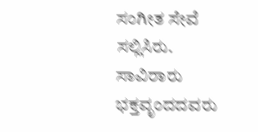ಸಂಗೀತ ಸೇವೆ ಸಲ್ಲಿಸಿರು. ಸಾವಿರಾರು ಭಕ್ತವೃಂದದವರು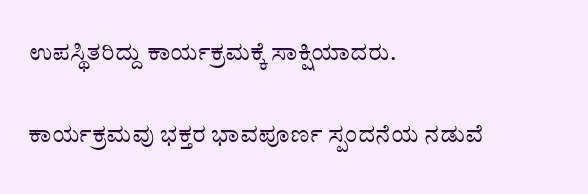ಉಪಸ್ಥಿತರಿದ್ದು ಕಾರ್ಯಕ್ರಮಕ್ಕೆ ಸಾಕ್ಷಿಯಾದರು.

ಕಾರ್ಯಕ್ರಮವು ಭಕ್ತರ ಭಾವಪೂರ್ಣ ಸ್ಪಂದನೆಯ ನಡುವೆ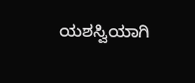ಯಶಸ್ವಿಯಾಗಿ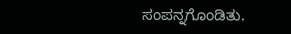ಸಂಪನ್ನಗೊಂಡಿತು.